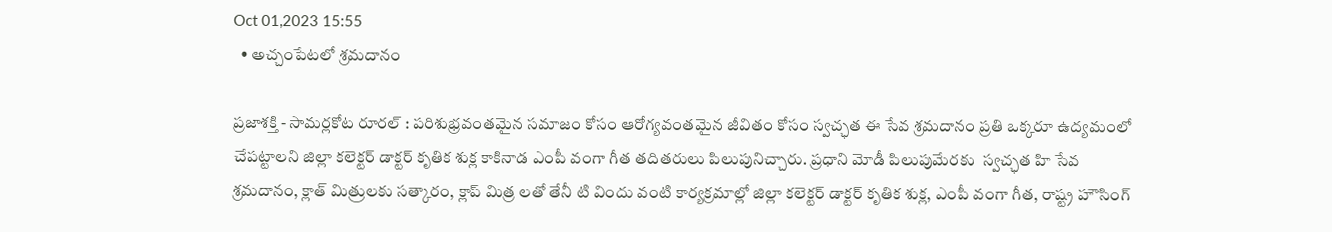Oct 01,2023 15:55
  • అచ్చంపేటలో శ్రమదానం

ప్రజాశక్తి - సామర్లకోట రూరల్ : పరిశుభ్రవంతమైన సమాజం కోసం ఆరోగ్యవంతమైన జీవితం కోసం స్వచ్ఛత ఈ సేవ శ్రమదానం ప్రతి ఒక్కరూ ఉద్యమంలో చేపట్టాలని జిల్లా కలెక్టర్ డాక్టర్ కృతిక శుక్ల కాకినాడ ఎంపీ వంగా గీత తదితరులు పిలుపునిచ్చారు. ప్రధాని మోడీ పిలుపుమేరకు  స్వచ్ఛత హి సేవ శ్రమదానం, క్లాత్ మిత్రులకు సత్కారం, క్లాప్ మిత్ర లతో తేనీ టి విందు వంటి కార్యక్రమాల్లో జిల్లా కలెక్టర్ డాక్టర్ కృతిక శుక్ల, ఎంపీ వంగా గీత, రాష్ట్ర హౌసింగ్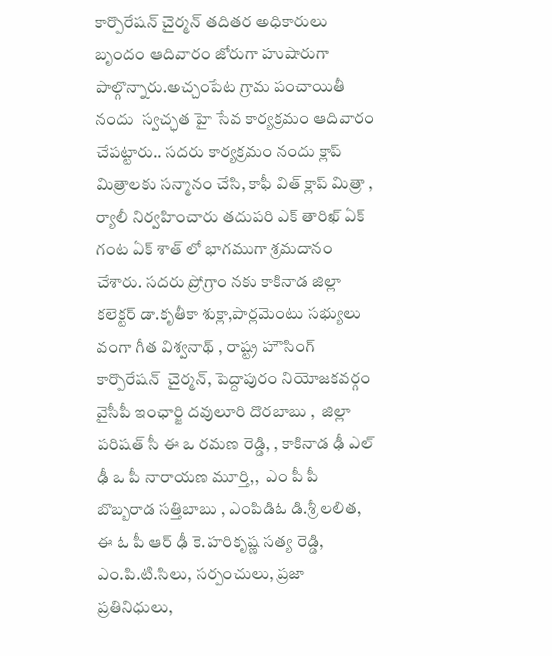కార్పొరేషన్ చైర్మన్ తదితర అధికారులు బృందం ఆదివారం జోరుగా హుషారుగా పాల్గొన్నారు.అచ్చంపేట గ్రామ పంచాయితీ నందు  స్వచ్ఛత హై సేవ కార్యక్రమం ఆదివారం చేపట్టారు.. సదరు కార్యక్రమం నందు క్లాప్ మిత్రాలకు సన్మానం చేసి, కాఫీ విత్ క్లాప్ మిత్రా , ర్యాలీ నిర్వహించారు తదుపరి ఎక్ తారిఖ్ ఏక్ గంట ఏక్ శాత్ లో భాగముగా శ్రమదానం చేశారు. సదరు ప్రోగ్రాం నకు కాకినాడ జిల్లా కలెక్టర్ డా.కృతీకా శుక్లా,పార్లమెంటు సభ్యులు  వంగా గీత విశ్వనాథ్ , రాష్ట్ర హౌసింగ్ కార్పొరేషన్  చైర్మన్, పెద్దాపురం నియోజకవర్గం వైసీపీ ఇంఛార్జి దవులూరి దొరబాబు ,  జిల్లా పరిషత్ సీ ఈ ఒ రమణ రెడ్డి, , కాకినాడ ఢీ ఎల్ ఢీ ఒ పీ నారాయణ మూర్తి,,  ఎం పీ పీ బొబ్బరాడ సత్తిబాబు , ఎంపిడిఓ డి.శ్రీ లలిత, ఈ ఓ పీ ఆర్ ఢీ కె.హరికృష్ణ సత్య రెడ్డి, ఎం.పి.టి.సిలు, సర్పంచులు, ప్రజా ప్రతినిధులు,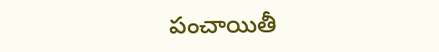పంచాయితీ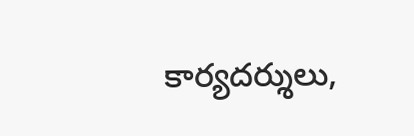కార్యదర్శులు,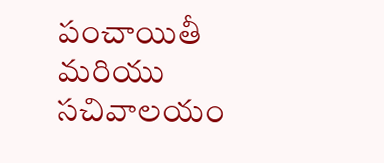పంచాయితీ మరియు సచివాలయం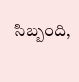సిబ్బంది,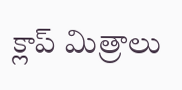క్లాప్ మిత్రాలు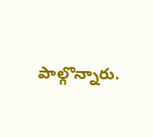పాల్గొన్నారు.